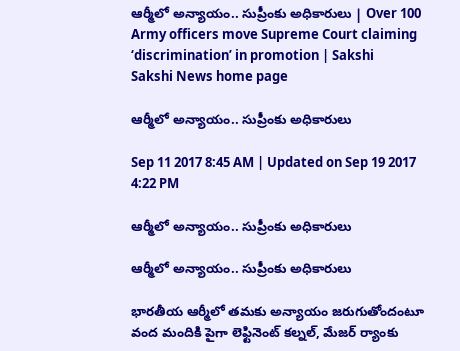ఆర్మీలో అన్యాయం.. సుప్రీంకు అధికారులు | Over 100 Army officers move Supreme Court claiming ‘discrimination’ in promotion | Sakshi
Sakshi News home page

ఆర్మీలో అన్యాయం.. సుప్రీంకు అధికారులు

Sep 11 2017 8:45 AM | Updated on Sep 19 2017 4:22 PM

ఆర్మీలో అన్యాయం.. సుప్రీంకు అధికారులు

ఆర్మీలో అన్యాయం.. సుప్రీంకు అధికారులు

భారతీయ ఆర్మీలో తమకు అన్యాయం జరుగుతోందంటూ వంద మందికి పైగా లెఫ్టినెంట్‌ కల్నల్, మేజర్‌ ర్యాంకు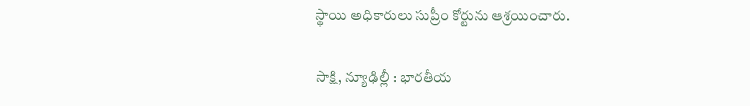స్థాయి అధికారులు సుప్రీం కోర్టును ఆశ్రయించారు.

సాక్షి, న్యూఢిల్లీ : భారతీయ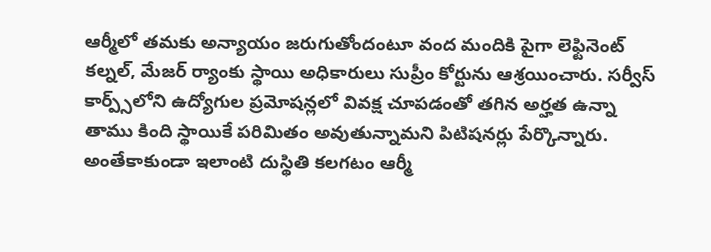ఆర్మీలో తమకు అన్యాయం జరుగుతోందంటూ వంద మందికి పైగా లెఫ్టినెంట్‌ కల్నల్, మేజర్‌ ర్యాంకు స్థాయి అధికారులు సుప్రీం కోర్టును ఆశ్రయించారు. సర్వీస్‌ కార్ప్స్‌లోని ఉద్యోగుల ప్రమోషన్లలో వివక్ష చూపడంతో తగిన అర్హత ఉన్నా తాము కింది స్థాయికే పరిమితం అవుతున్నామని పిటిషనర్లు పేర్కొన్నారు. అంతేకాకుండా ఇలాంటి దుస్థితి కలగటం ఆర్మీ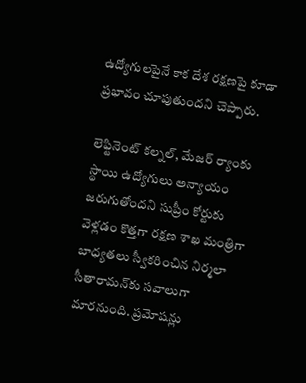ఉద్యోగులపైనే కాక దేశ రక్షణపై కూడా ప్రభావం చూపుతుందని చెప్పారు.

లెఫ్టినెంట్‌ కల్నల్‌, మేజర్‌ ర్యాంకు స్థాయి ఉద్యోగులు అన్యాయం జరుగుతోందని సుప్రీం కోర్టుకు వెళ్లడం కొత్తగా రక్షణ శాఖ మంత్రిగా బాధ్యతలు స్వీకరించిన నిర్మలా సీతారామన్‌కు సవాలుగా మారనుంది. ప్రమోషన్లు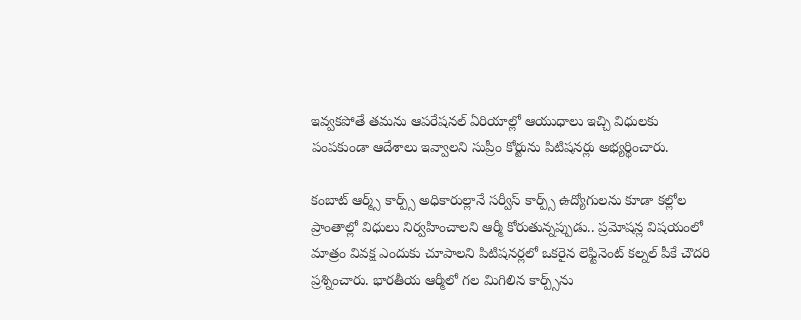ఇవ్వకపోతే తమను ఆపరేషనల్‌ ఏరియాల్లో ఆయుధాలు ఇచ్చి విధులకు పంపకుండా ఆదేశాలు ఇవ్వాలని సుప్రీం కోర్టును పిటిషనర్లు అభ్యర్థించారు.

కంబాట్‌ ఆర్మ్స్‌ కార్ప్స్‌ అధికారుల్లానే సర్వీస్‌ కార్ప్స్‌ ఉద్యోగులను కూడా కల్లోల ప్రాంతాల్లో విధులు నిర్వహించాలని ఆర్మీ కోరుతున్నప్పుడు.. ప్రమోషన్ల విషయంలో మాత్రం వివక్ష ఎందుకు చూపాలని పిటిషనర్లలో ఒకరైన లెఫ్టినెంట్‌ కల్నల్‌ పీకే చౌదరి ప్రశ్నించారు. భారతీయ ఆర్మీలో గల మిగిలిన కార్ప్స్‌ను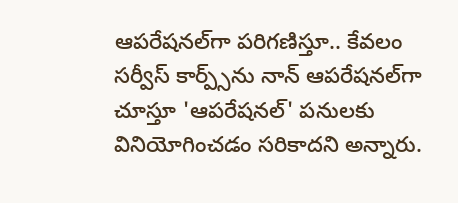ఆపరేషనల్‌గా పరిగణిస్తూ.. కేవలం సర్వీస్‌ కార్ప్స్‌ను నాన్‌ ఆపరేషనల్‌గా చూస్తూ 'ఆపరేషనల్‌' పనులకు వినియోగించడం సరికాదని అన్నారు.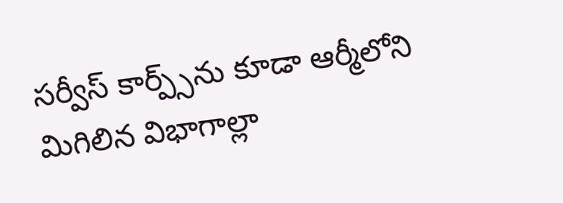సర్వీస్‌ కార్ప్స్‌ను కూడా ఆర్మీలోని మిగిలిన విభాగాల్లా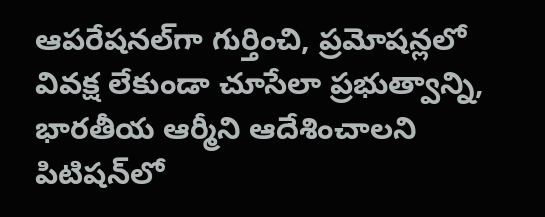ఆపరేషనల్‌గా గుర్తించి, ప్రమోషన్లలో వివక్ష లేకుండా చూసేలా ప్రభుత్వాన్ని, భారతీయ ఆర్మీని ఆదేశించాలని పిటిషన్‌లో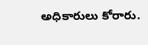అధికారులు కోరారు.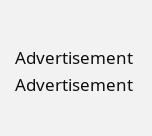Advertisement
Advertisement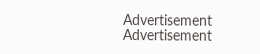Advertisement
Advertisement